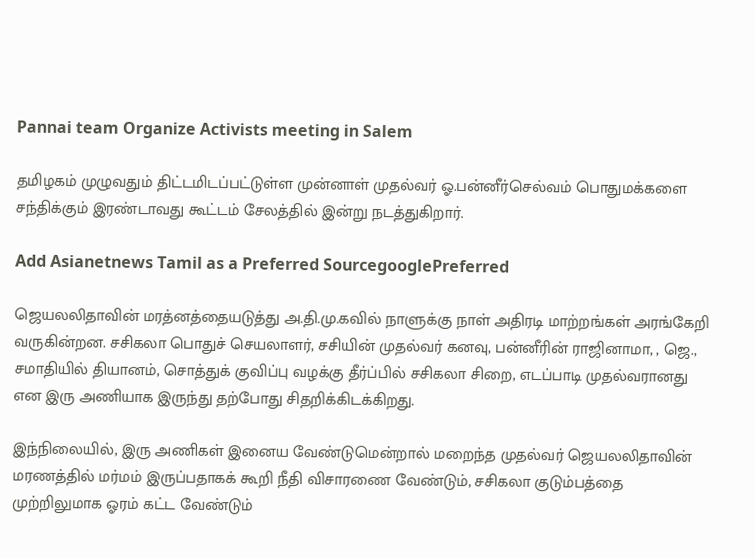Pannai team Organize Activists meeting in Salem

தமிழகம் முழுவதும் திட்டமிடப்பட்டுள்ள முன்னாள் முதல்வர் ஓ.பன்னீர்செல்வம் பொதுமக்களை சந்திக்கும் இரண்டாவது கூட்டம் சேலத்தில் இன்று நடத்துகிறார்.

Add Asianetnews Tamil as a Preferred SourcegooglePreferred

ஜெயலலிதாவின் மரத்னத்தையடுத்து அ.தி.மு.கவில் நாளுக்கு நாள் அதிரடி மாற்றங்கள் அரங்கேறி வருகின்றன. சசிகலா பொதுச் செயலாளர், சசியின் முதல்வர் கனவு, பன்னீரின் ராஜினாமா, , ஜெ., சமாதியில் தியானம், சொத்துக் குவிப்பு வழக்கு தீர்ப்பில் சசிகலா சிறை, எடப்பாடி முதல்வரானது என இரு அணியாக இருந்து தற்போது சிதறிக்கிடக்கிறது.

இந்நிலையில், இரு அணிகள் இனைய வேண்டுமென்றால் மறைந்த முதல்வர் ஜெயலலிதாவின் மரணத்தில் மர்மம் இருப்பதாகக் கூறி நீதி விசாரணை வேண்டும், சசிகலா குடும்பத்தை முற்றிலுமாக ஓரம் கட்ட வேண்டும்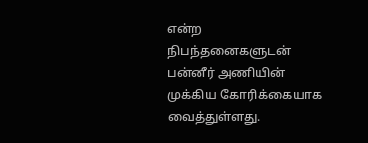என்ற நிபந்தனைகளுடன் பன்னீர் அணியின் முக்கிய கோரிக்கையாக வைத்துள்ளது.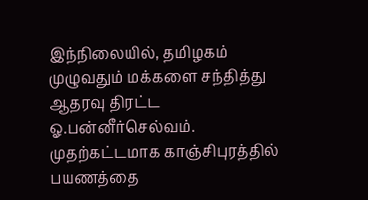இந்நிலையில், தமிழகம் முழுவதும் மக்களை சந்தித்து ஆதரவு திரட்ட ஓ.பன்னீர்செல்வம். முதற்கட்டமாக காஞ்சிபுரத்தில் பயணத்தை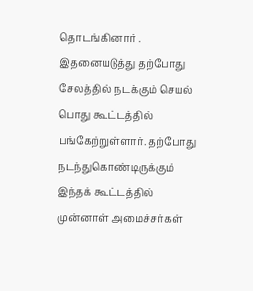தொடங்கினார் . இதனையடுத்து தற்போது சேலத்தில் நடக்கும் செயல் பொது கூட்டத்தில் பங்கேற்றுள்ளார். தற்போது நடந்துகொண்டிருக்கும் இந்தக் கூட்டத்தில் முன்னாள் அமைச்சர்கள்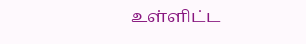உள்ளிட்ட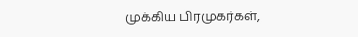முக்கிய பிரமுகர்கள்,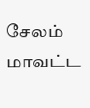சேலம் மாவட்ட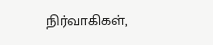நிர்வாகிகள்,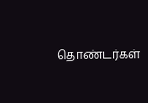தொண்டர்கள்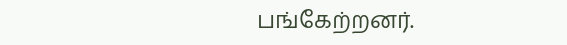பங்கேற்றனர்.